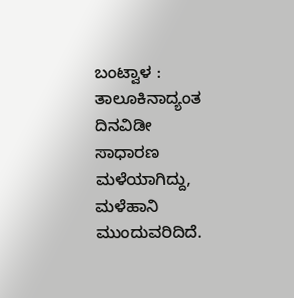ಬಂಟ್ವಾಳ : ತಾಲೂಕಿನಾದ್ಯಂತ ದಿನವಿಡೀ ಸಾಧಾರಣ ಮಳೆಯಾಗಿದ್ದು, ಮಳೆಹಾನಿ‌ ಮುಂದುವರಿದಿದೆ.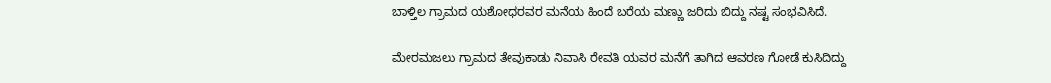ಬಾಳ್ತಿಲ ಗ್ರಾಮದ ಯಶೋಧರವರ ಮನೆಯ ಹಿಂದೆ ಬರೆಯ ಮಣ್ಣು ಜರಿದು ಬಿದ್ದು ನಷ್ಟ ಸಂಭವಿಸಿದೆ.

ಮೇರಮಜಲು ಗ್ರಾಮದ ತೇವುಕಾಡು ನಿವಾಸಿ ರೇವತಿ ಯವರ ಮನೆಗೆ ತಾಗಿದ ಆವರಣ ಗೋಡೆ ಕುಸಿದಿದ್ದು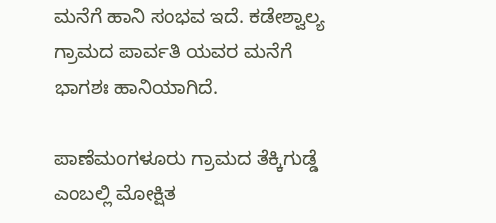ಮನೆಗೆ ಹಾನಿ ಸಂಭವ ಇದೆ. ಕಡೇಶ್ವಾಲ್ಯ ಗ್ರಾಮದ ಪಾರ್ವತಿ ಯವರ ಮನೆಗೆ ಭಾಗಶಃ ಹಾನಿಯಾಗಿದೆ.

ಪಾಣೆಮಂಗಳೂರು ಗ್ರಾಮದ ತೆಕ್ಕಿಗುಡ್ಡೆ ಎಂಬಲ್ಲಿ ಮೋಕ್ಷಿತ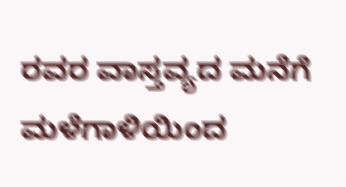ರವರ ವಾಸ್ತವ್ಯದ ಮನೆಗೆ ಮಳೆಗಾಳಿಯಿಂದ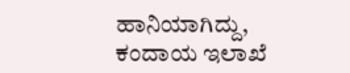ಹಾನಿಯಾಗಿದ್ದು, ಕಂದಾಯ ಇಲಾಖೆ‌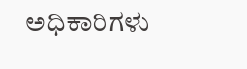ಅಧಿಕಾರಿಗಳು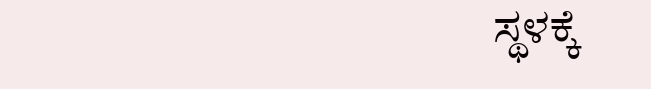ಸ್ಥಳಕ್ಕೆ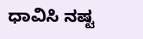ಧಾವಿಸಿ ನಷ್ಟ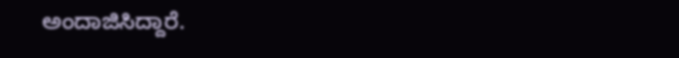ಅಂದಾಜಿಸಿದ್ದಾರೆ.